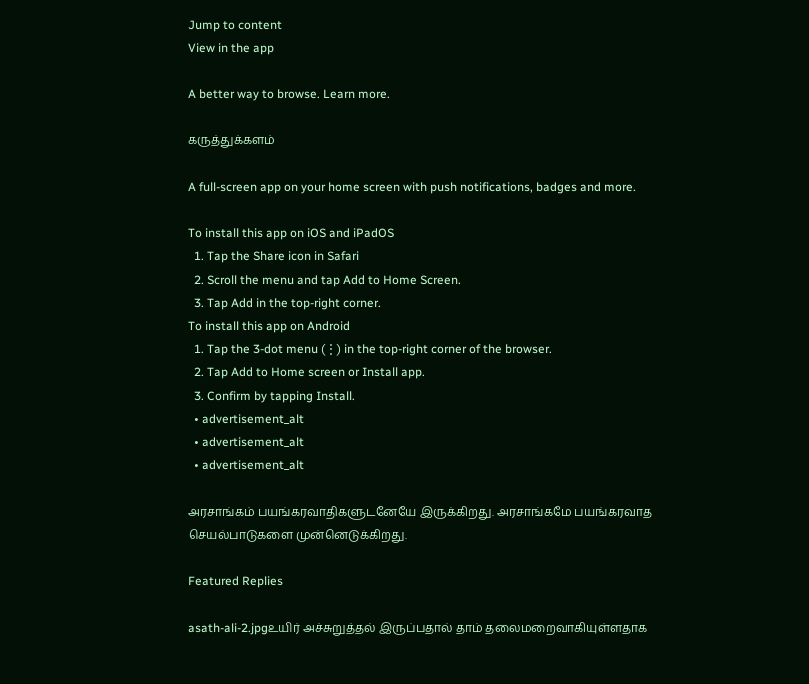Jump to content
View in the app

A better way to browse. Learn more.

கருத்துக்களம்

A full-screen app on your home screen with push notifications, badges and more.

To install this app on iOS and iPadOS
  1. Tap the Share icon in Safari
  2. Scroll the menu and tap Add to Home Screen.
  3. Tap Add in the top-right corner.
To install this app on Android
  1. Tap the 3-dot menu (⋮) in the top-right corner of the browser.
  2. Tap Add to Home screen or Install app.
  3. Confirm by tapping Install.
  • advertisement_alt
  • advertisement_alt
  • advertisement_alt

அரசாங்கம் பயங்கரவாதிகளுடனேயே இருக்கிறது. அரசாங்கமே பயங்கரவாத செயல்பாடுகளை முன்னெடுக்கிறது.

Featured Replies

asath-ali-2.jpgஉயிர் அச்சுறுத்தல் இருப்பதால் தாம் தலைமறைவாகியுள்ளதாக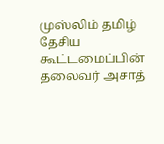முஸ்லிம் தமிழ் தேசிய கூட்டமைப்பின் தலைவர் அசாத்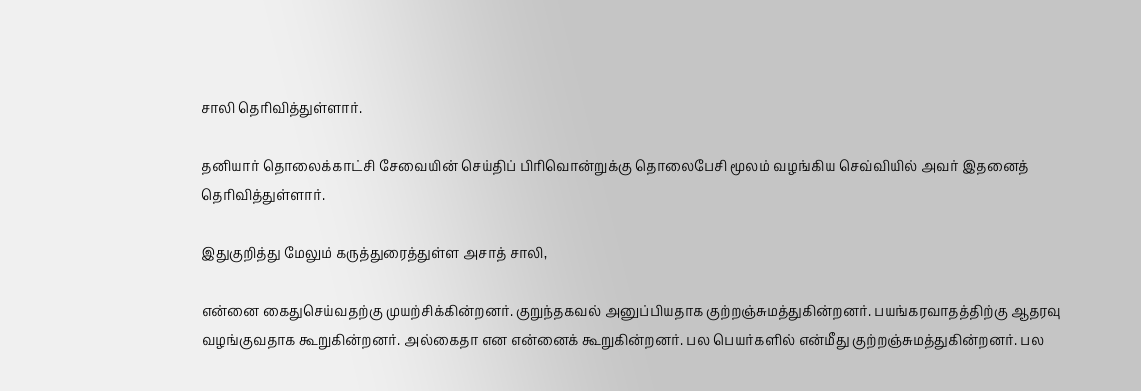சாலி தெரிவித்துள்ளார்.

தனியார் தொலைக்காட்சி சேவையின் செய்திப் பிரிவொன்றுக்கு தொலைபேசி மூலம் வழங்கிய செவ்வியில் அவர் இதனைத் தெரிவித்துள்ளார்.

இதுகுறித்து மேலும் கருத்துரைத்துள்ள அசாத் சாலி,

என்னை கைதுசெய்வதற்கு முயற்சிக்கின்றனர். குறுந்தகவல் அனுப்பியதாக குற்றஞ்சுமத்துகின்றனர். பயங்கரவாதத்திற்கு ஆதரவு வழங்குவதாக கூறுகின்றனர். அல்கைதா என என்னைக் கூறுகின்றனர். பல பெயர்களில் என்மீது குற்றஞ்சுமத்துகின்றனர். பல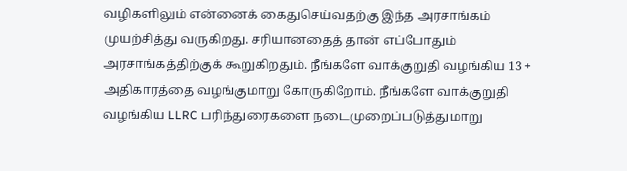வழிகளிலும் என்னைக் கைதுசெய்வதற்கு இந்த அரசாங்கம் முயற்சித்து வருகிறது. சரியானதைத் தான் எப்போதும் அரசாங்கத்திற்குக் கூறுகிறதும். நீங்களே வாக்குறுதி வழங்கிய 13 + அதிகாரத்தை வழங்குமாறு கோருகிறோம். நீங்களே வாக்குறுதி வழங்கிய LLRC பரிந்துரைகளை நடைமுறைப்படுத்துமாறு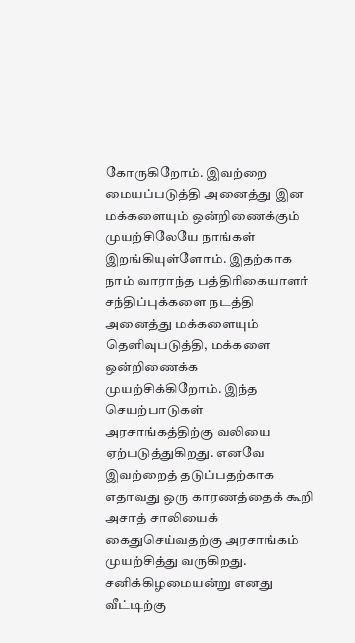கோருகிறோம். இவற்றை மையப்படுத்தி அனைத்து இன மக்களையும் ஒன்றிணைக்கும் முயற்சிலேயே நாங்கள் இறங்கியுள்ளோம். இதற்காக நாம் வாராந்த பத்திரிகையாளர் சந்திப்புக்களை நடத்தி அனைத்து மக்களையும் தெளிவுபடுத்தி, மக்களை ஒன்றிணைக்க முயற்சிக்கிறோம். இந்த செயற்பாடுகள் அரசாங்கத்திற்கு வலியை ஏற்படுத்துகிறது. எனவே இவற்றைத் தடுப்பதற்காக எதாவது ஒரு காரணத்தைக் கூறி அசாத் சாலியைக் கைதுசெய்வதற்கு அரசாங்கம் முயற்சித்து வருகிறது. சனிக்கிழமையன்று எனது வீட்டிற்கு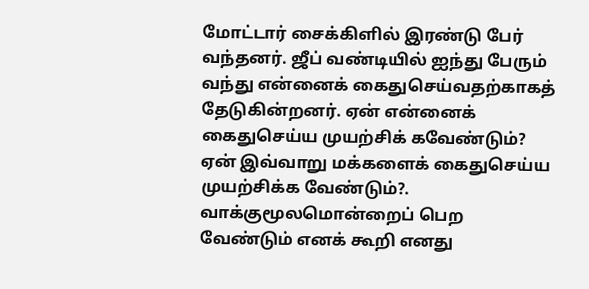மோட்டார் சைக்கிளில் இரண்டு பேர் வந்தனர். ஜீப் வண்டியில் ஐந்து பேரும் வந்து என்னைக் கைதுசெய்வதற்காகத் தேடுகின்றனர். ஏன் என்னைக் கைதுசெய்ய முயற்சிக் கவேண்டும்? ஏன் இவ்வாறு மக்களைக் கைதுசெய்ய முயற்சிக்க வேண்டும்?. வாக்குமூலமொன்றைப் பெற வேண்டும் எனக் கூறி எனது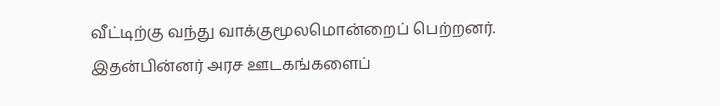வீட்டிற்கு வந்து வாக்குமூலமொன்றைப் பெற்றனர். இதன்பின்னர் அரச ஊடகங்களைப்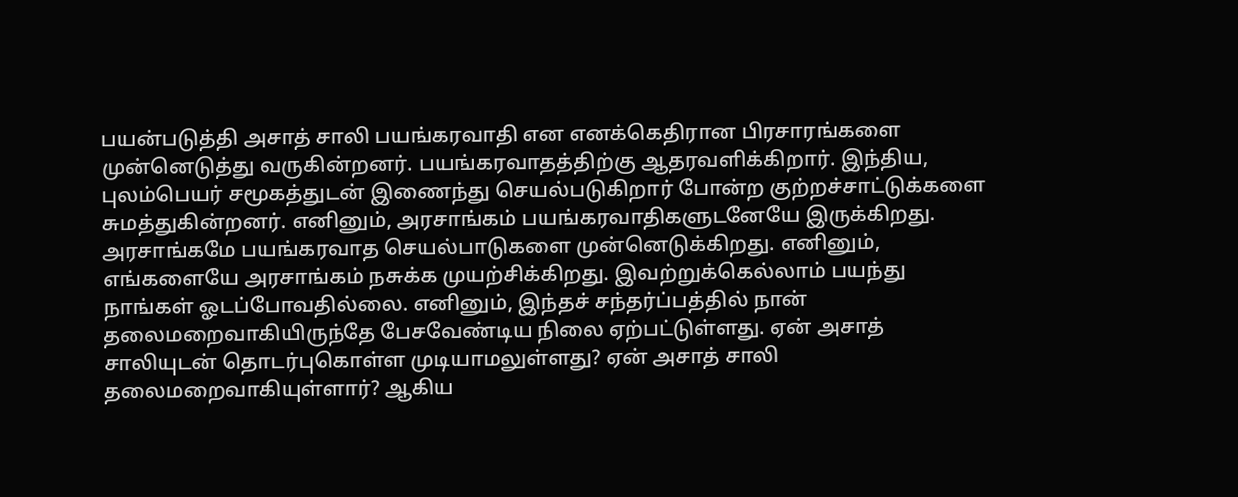பயன்படுத்தி அசாத் சாலி பயங்கரவாதி என எனக்கெதிரான பிரசாரங்களை முன்னெடுத்து வருகின்றனர். பயங்கரவாதத்திற்கு ஆதரவளிக்கிறார். இந்திய, புலம்பெயர் சமூகத்துடன் இணைந்து செயல்படுகிறார் போன்ற குற்றச்சாட்டுக்களை சுமத்துகின்றனர். எனினும், அரசாங்கம் பயங்கரவாதிகளுடனேயே இருக்கிறது. அரசாங்கமே பயங்கரவாத செயல்பாடுகளை முன்னெடுக்கிறது. எனினும், எங்களையே அரசாங்கம் நசுக்க முயற்சிக்கிறது. இவற்றுக்கெல்லாம் பயந்து நாங்கள் ஓடப்போவதில்லை. எனினும், இந்தச் சந்தர்ப்பத்தில் நான் தலைமறைவாகியிருந்தே பேசவேண்டிய நிலை ஏற்பட்டுள்ளது. ஏன் அசாத் சாலியுடன் தொடர்புகொள்ள முடியாமலுள்ளது? ஏன் அசாத் சாலி தலைமறைவாகியுள்ளார்? ஆகிய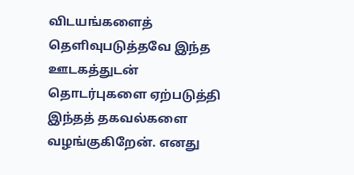விடயங்களைத் தெளிவுபடுத்தவே இந்த ஊடகத்துடன் தொடர்புகளை ஏற்படுத்தி இந்தத் தகவல்களை வழங்குகிறேன். எனது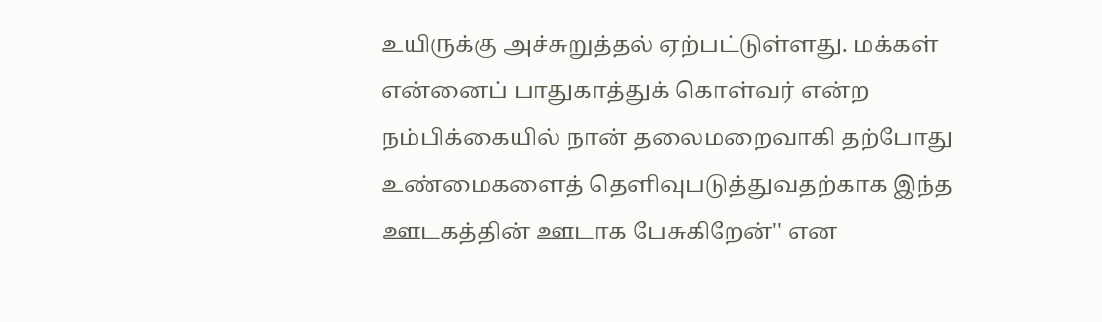உயிருக்கு அச்சுறுத்தல் ஏற்பட்டுள்ளது. மக்கள் என்னைப் பாதுகாத்துக் கொள்வர் என்ற நம்பிக்கையில் நான் தலைமறைவாகி தற்போது உண்மைகளைத் தெளிவுபடுத்துவதற்காக இந்த ஊடகத்தின் ஊடாக பேசுகிறேன்'' என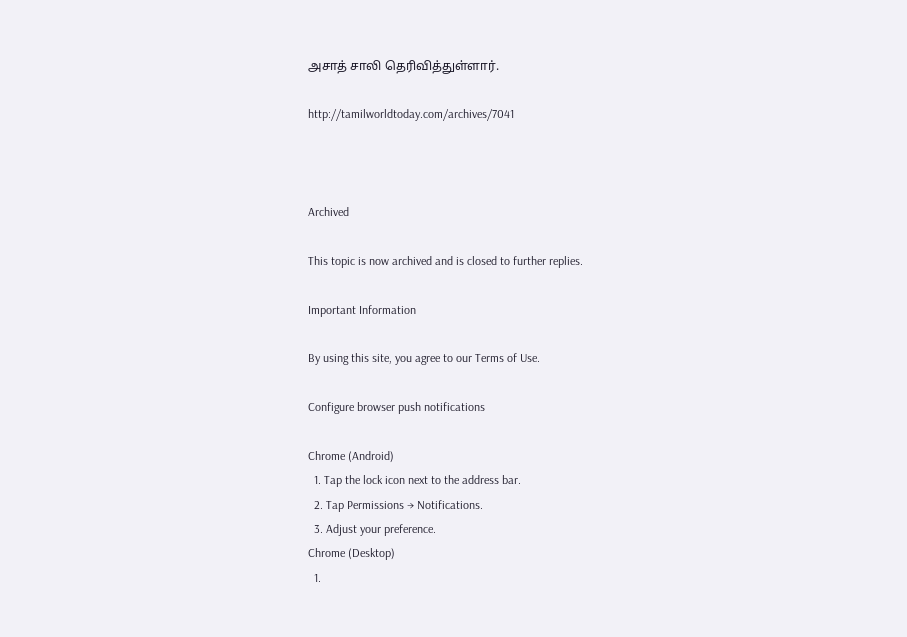அசாத் சாலி தெரிவித்துள்ளார்.

http://tamilworldtoday.com/archives/7041



Archived

This topic is now archived and is closed to further replies.

Important Information

By using this site, you agree to our Terms of Use.

Configure browser push notifications

Chrome (Android)
  1. Tap the lock icon next to the address bar.
  2. Tap Permissions → Notifications.
  3. Adjust your preference.
Chrome (Desktop)
  1.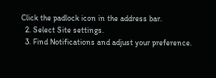Click the padlock icon in the address bar.
  2. Select Site settings.
  3. Find Notifications and adjust your preference.